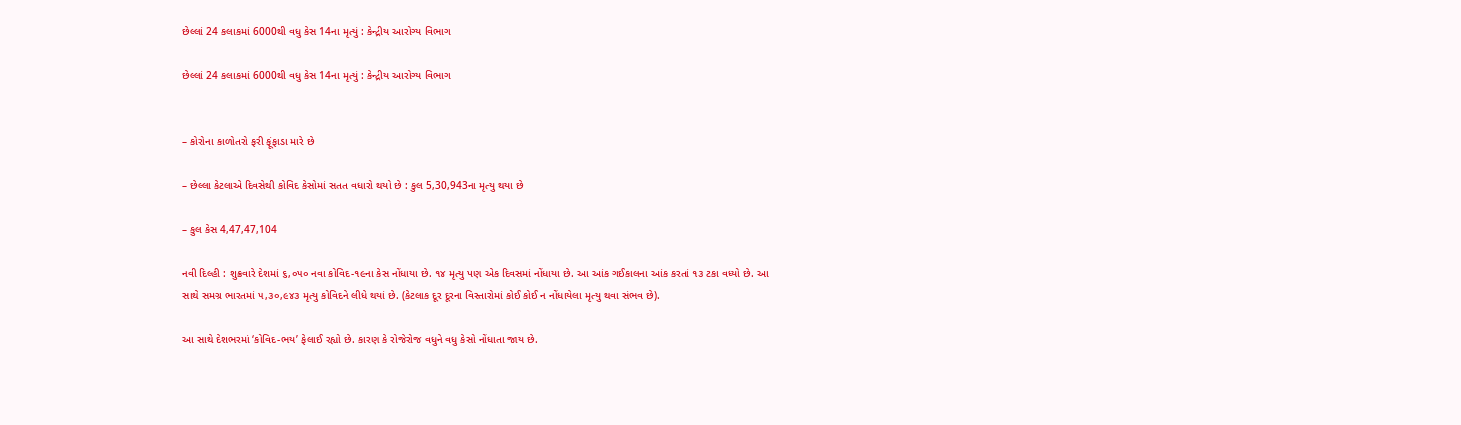છેલ્લાં 24 કલાકમાં 6000થી વધુ કેસ 14ના મૃત્યું : કેન્દ્રીય આરોગ્ય વિભાગ

છેલ્લાં 24 કલાકમાં 6000થી વધુ કેસ 14ના મૃત્યું : કેન્દ્રીય આરોગ્ય વિભાગ


– કોરોના કાળોતરો ફરી ફૂંફાડા મારે છે

– છેલ્લા કેટલાએ દિવસેથી કોવિદ કેસોમાં સતત વધારો થયો છે : કુલ 5,30,943ના મૃત્યુ થયા છે

– કુલ કેસ 4,47,47,104

નવી દિલ્હી : શુક્રવારે દેશમાં ૬,૦૫૦ નવા કોવિદ-૧૯ના કેસ નોંધાયા છે. ૧૪ મૃત્યુ પણ એક દિવસમાં નોંધાયા છે. આ આંક ગઈકાલના આંક કરતાં ૧૩ ટકા વધ્યો છે. આ સાથે સમગ્ર ભારતમાં ૫,૩૦,૯૪૩ મૃત્યુ કોવિદને લીધે થયાં છે. (કેટલાક દૂર દૂરના વિસ્તારોમાં કોઈ કોઈ ન નોંધાયેલા મૃત્યુ થવા સંભવ છે).

આ સાથે દેશભરમાં ‘કોવિદ-ભય’ ફેલાઈ રહ્યો છે. કારણ કે રોજેરોજ વધુને વધુ કેસો નોંધાતા જાય છે.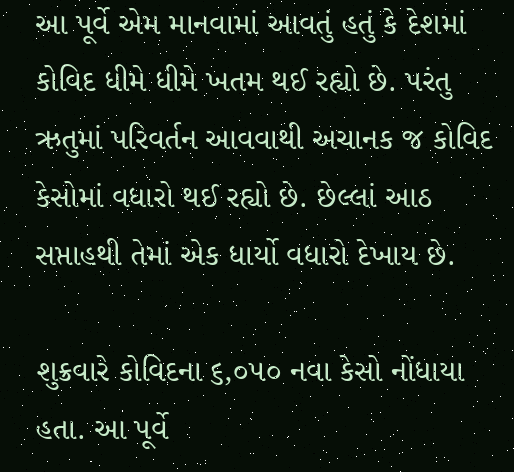આ પૂર્વે એમ માનવામાં આવતું હતું કે દેશમાં કોવિદ ધીમે ધીમે ખતમ થઈ રહ્યો છે. પરંતુ ઋતુમાં પરિવર્તન આવવાથી અચાનક જ કોવિદ કેસોમાં વધારો થઈ રહ્યો છે. છેલ્લાં આઠ સપ્તાહથી તેમાં એક ધાર્યો વધારો દેખાય છે.

શુક્રવારે કોવિદના ૬,૦૫૦ નવા કેસો નોંધાયા હતા. આ પૂર્વે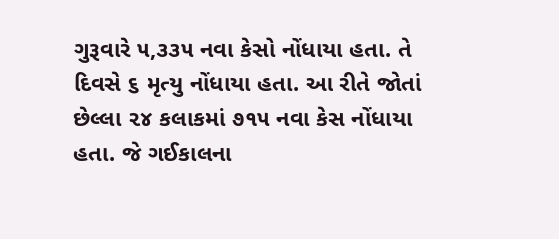ગુરૂવારે ૫,૩૩૫ નવા કેસો નોંધાયા હતા. તે દિવસે ૬ મૃત્યુ નોંધાયા હતા. આ રીતે જોતાં છેલ્લા ૨૪ કલાકમાં ૭૧૫ નવા કેસ નોંધાયા હતા. જે ગઈકાલના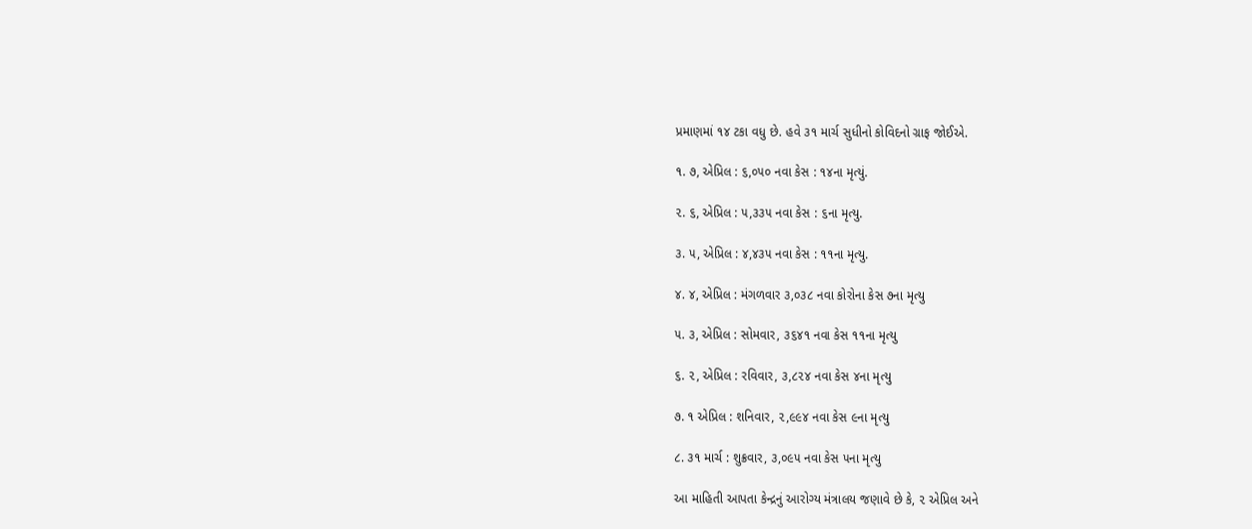પ્રમાણમાં ૧૪ ટકા વધુ છે. હવે ૩૧ માર્ચ સુધીનો કોવિદનો ગ્રાફ જોઈએ.

૧. ૭, એપ્રિલ : ૬,૦૫૦ નવા કેસ : ૧૪ના મૃત્યું.

૨. ૬, એપ્રિલ : ૫,૩૩૫ નવા કેસ : ૬ના મૃત્યુ.

૩. ૫, એપ્રિલ : ૪,૪૩૫ નવા કેસ : ૧૧ના મૃત્યુ.

૪. ૪, એપ્રિલ : મંગળવાર ૩,૦૩૮ નવા કોરોના કેસ ૭ના મૃત્યુ

૫. ૩, એપ્રિલ : સોમવાર, ૩૬૪૧ નવા કેસ ૧૧ના મૃત્યુ

૬. ૨, એપ્રિલ : રવિવાર, ૩,૮૨૪ નવા કેસ ૪ના મૃત્યુ

૭. ૧ એપ્રિલ : શનિવાર, ૨,૯૯૪ નવા કેસ ૯ના મૃત્યુ

૮. ૩૧ માર્ચ : શુક્રવાર, ૩,૦૯૫ નવા કેસ ૫ના મૃત્યુ

આ માહિતી આપતા કેન્દ્રનું આરોગ્ય મંત્રાલય જણાવે છે કે, ૨ એપ્રિલ અને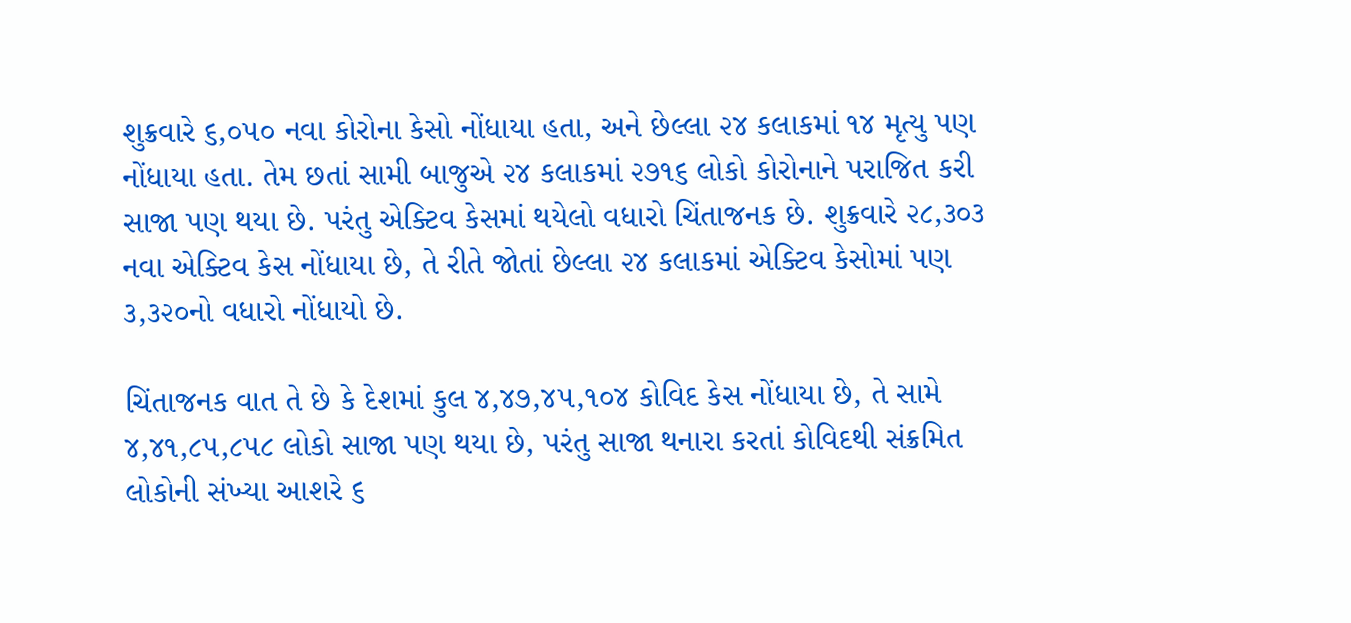શુક્રવારે ૬,૦૫૦ નવા કોરોના કેસો નોંધાયા હતા, અને છેલ્લા ૨૪ કલાકમાં ૧૪ મૃત્યુ પણ નોંધાયા હતા. તેમ છતાં સામી બાજુએ ૨૪ કલાકમાં ૨૭૧૬ લોકો કોરોનાને પરાજિત કરી સાજા પણ થયા છે. પરંતુ એક્ટિવ કેસમાં થયેલો વધારો ચિંતાજનક છે. શુક્રવારે ૨૮,૩૦૩ નવા એક્ટિવ કેસ નોંધાયા છે, તે રીતે જોતાં છેલ્લા ૨૪ કલાકમાં એક્ટિવ કેસોમાં પણ ૩,૩૨૦નો વધારો નોંધાયો છે.

ચિંતાજનક વાત તે છે કે દેશમાં કુલ ૪,૪૭,૪૫,૧૦૪ કોવિદ કેસ નોંધાયા છે, તે સામે ૪,૪૧,૮૫,૮૫૮ લોકો સાજા પણ થયા છે, પરંતુ સાજા થનારા કરતાં કોવિદથી સંક્રમિત લોકોની સંખ્યા આશરે ૬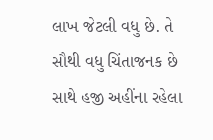લાખ જેટલી વધુ છે. તે સૌથી વધુ ચિંતાજનક છે સાથે હજી અહીંના રહેલા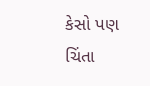કેસો પણ ચિંતા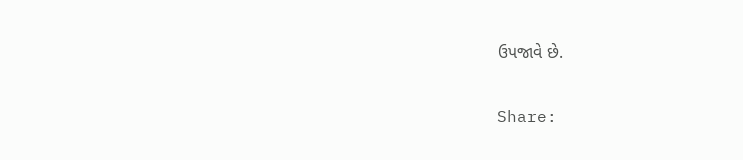ઉપજાવે છે.

Share: